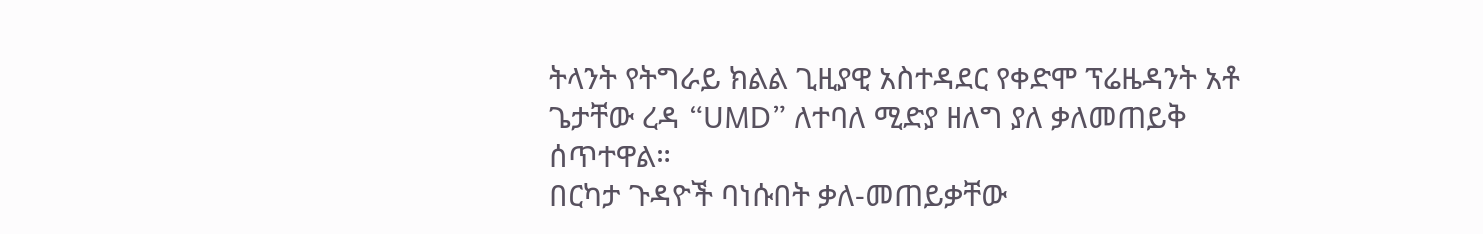ትላንት የትግራይ ክልል ጊዚያዊ አስተዳደር የቀድሞ ፕሬዜዳንት አቶ ጌታቸው ረዳ “UMD” ለተባለ ሚድያ ዘለግ ያለ ቃለመጠይቅ ሰጥተዋል።
በርካታ ጉዳዮች ባነሱበት ቃለ-መጠይቃቸው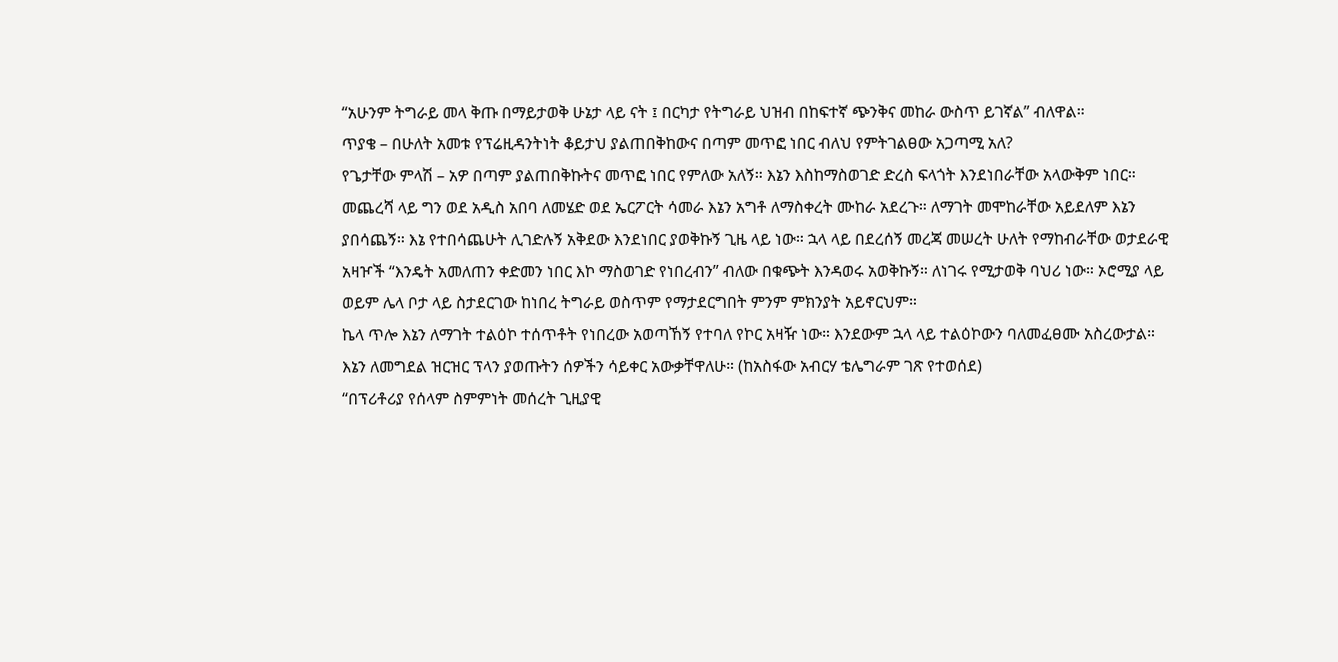“አሁንም ትግራይ መላ ቅጡ በማይታወቅ ሁኔታ ላይ ናት ፤ በርካታ የትግራይ ህዝብ በከፍተኛ ጭንቅና መከራ ውስጥ ይገኛል” ብለዋል።
ጥያቄ – በሁለት አመቱ የፕሬዚዳንትነት ቆይታህ ያልጠበቅከውና በጣም መጥፎ ነበር ብለህ የምትገልፀው አጋጣሚ አለ?
የጌታቸው ምላሽ – አዎ በጣም ያልጠበቅኩትና መጥፎ ነበር የምለው አለኝ። እኔን እስከማስወገድ ድረስ ፍላጎት እንደነበራቸው አላውቅም ነበር። መጨረሻ ላይ ግን ወደ አዲስ አበባ ለመሄድ ወደ ኤርፖርት ሳመራ እኔን አግቶ ለማስቀረት ሙከራ አደረጉ። ለማገት መሞከራቸው አይደለም እኔን ያበሳጨኝ። እኔ የተበሳጨሁት ሊገድሉኝ አቅደው እንደነበር ያወቅኩኝ ጊዜ ላይ ነው። ኋላ ላይ በደረሰኝ መረጃ መሠረት ሁለት የማከብራቸው ወታደራዊ አዛዦች “እንዴት አመለጠን ቀድመን ነበር እኮ ማስወገድ የነበረብን” ብለው በቁጭት እንዳወሩ አወቅኩኝ። ለነገሩ የሚታወቅ ባህሪ ነው። ኦሮሚያ ላይ ወይም ሌላ ቦታ ላይ ስታደርገው ከነበረ ትግራይ ወስጥም የማታደርግበት ምንም ምክንያት አይኖርህም።
ኬላ ጥሎ እኔን ለማገት ተልዕኮ ተሰጥቶት የነበረው አወጣኸኝ የተባለ የኮር አዛዥ ነው። እንደውም ኋላ ላይ ተልዕኮውን ባለመፈፀሙ አስረውታል። እኔን ለመግደል ዝርዝር ፕላን ያወጡትን ሰዎችን ሳይቀር አውቃቸዋለሁ። (ከአስፋው አብርሃ ቴሌግራም ገጽ የተወሰደ)
“በፕሪቶሪያ የሰላም ስምምነት መሰረት ጊዚያዊ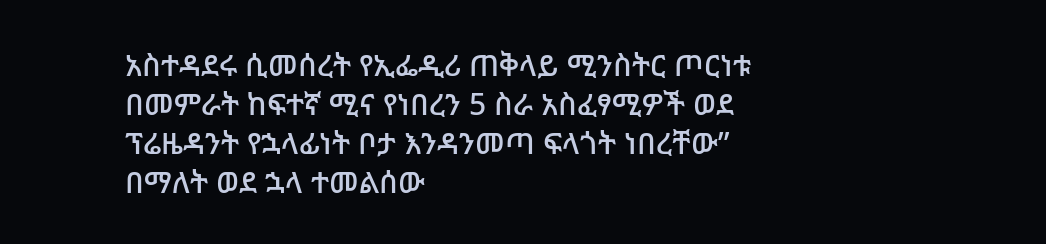አስተዳደሩ ሲመሰረት የኢፌዲሪ ጠቅላይ ሚንስትር ጦርነቱ በመምራት ከፍተኛ ሚና የነበረን 5 ስራ አስፈፃሚዎች ወደ ፕሬዜዳንት የኋላፊነት ቦታ እንዳንመጣ ፍላጎት ነበረቸው” በማለት ወደ ኋላ ተመልሰው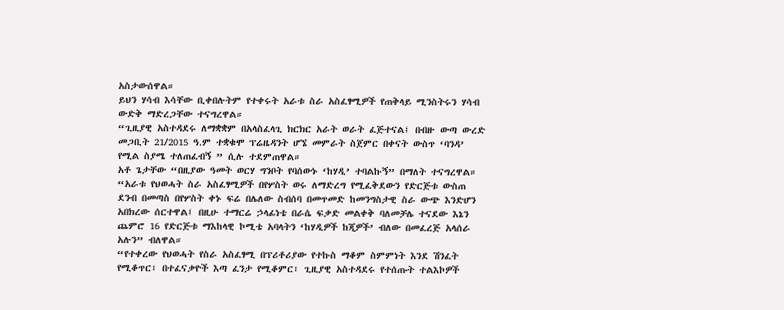አስታውሰዋል።
ይህን ሃሳብ እሳቸው ቢቀበሉትም የተቀሩት አራቱ ስራ አስፈፃሚዎች የጠቅላይ ሚንስትሩን ሃሳብ ውድቅ ማድረጋቸው ተናግረዋል።
“ጊዚያዊ አስተዳደሩ ለማቋቋም በአላስፈላጊ ክርክር አራት ወራት ፈጅተናል፤ በብዙ ውጣ ውረድ መጋቢት 21/2015 ዓ.ም ተቋቁሞ ፕሬዜዳንት ሆኜ መምራት ስጀምር በቀናት ውስጥ ‘ባንዳ’ የሚል ስያሜ ተለጠፈብኝ ” ሲሉ ተደምጠዋል።
አቶ ጌታቸው “በዚያው ዓመት ወርሃ ግንቦት የባሰውኑ ‘ከሃዲ’ ተባልኩኝ” በማለት ተናግረዋል።
“አራቱ የህወሓት ስራ አስፈፃሚዎች በየሦስት ወሩ ለማድረግ የሚፈቅደውን የድርጅቱ ውስጠ ደንብ በመጣስ በየሦስት ቀኑ ፍሬ በሌለው ስብሰባ በመጥመድ ከመንግስታዊ ስራ ውጭ እንድሆን አበክረው ሰርተዋል፤ በዚሁ ተማርሬ ኃላፊነቴ በራሴ ፍቃድ መልቀቅ ባለመቻሌ ተናደው እኔን ጨምሮ 16 የድርጅቱ ማእከላዊ ኮሚቴ አባላትን ‘ከሃዲዎች ከጂዎች’ ብለው በመፈረጅ አላሰራ አሉን” ብለዋል።
“የተቀረው የህወሓት የስራ አስፈፃሚ በፕሪቶሪያው የተኩስ ማቆም ስምምነት እንደ ሽንፈት የሚቆጥር፣ በተፈናቃዮች እጣ ፈንታ የሚቆምር፣ ጊዚያዊ አስተዳደሩ የተሰጡት ተልእኮዎች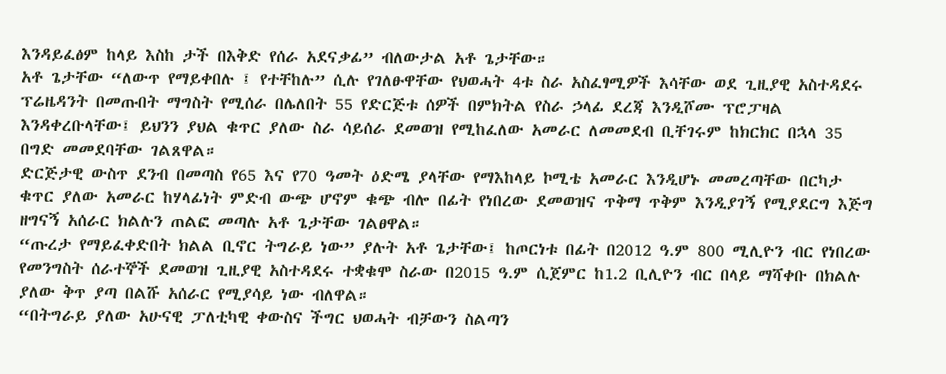እንዳይፈፅም ከላይ እስከ ታች በእቅድ የሰራ አደናቃፊ” ብለውታል አቶ ጌታቸው።
አቶ ጌታቸው “ለውጥ የማይቀበሉ ፤ የተቸከሉ” ሲሉ የገለፁዋቸው የህወሓት 4ቱ ስራ አስፈፃሚዎች እሳቸው ወደ ጊዚያዊ አስተዳደሩ ፕሬዜዳንት በመጡበት ማግስት የሚሰራ በሌለበት 55 የድርጅቱ ሰዎች በምክትል የስራ ኃላፊ ደረጃ እንዲሾሙ ፕሮፓዛል እንዳቀረቡላቸው፤ ይህንን ያህል ቁጥር ያለው ስራ ሳይሰራ ደመወዝ የሚከፈለው አመራር ለመመደብ ቢቸገሩም ከክርክር በኋላ 35 በግድ መመደባቸው ገልጸዋል።
ድርጅታዊ ውስጥ ደንብ በመጣስ የ65 እና የ70 ዓመት ዕድሜ ያላቸው የማእከላይ ኮሚቴ አመራር እንዲሆኑ መመረጣቸው በርካታ ቁጥር ያለው አመራር ከሃላፊነት ምድብ ውጭ ሆኖም ቁጭ ብሎ በፊት የነበረው ደመወዝና ጥቅማ ጥቅም እንዲያገኝ የሚያደርግ እጅግ ዘግናኝ አሰራር ክልሉን ጠልፎ መጣሉ አቶ ጌታቸው ገልፀዋል።
“ጡረታ የማይፈቀድበት ክልል ቢኖር ትግራይ ነው” ያሉት አቶ ጌታቸው፤ ከጦርነቱ በፊት በ2012 ዓ.ም 800 ሚሊዮን ብር የነበረው የመንግስት ሰራተኞች ደመወዝ ጊዚያዊ አስተዳደሩ ተቋቁሞ ስራው በ2015 ዓ.ም ሲጀምር ከ1.2 ቢሊዮን ብር በላይ ማሻቀቡ በክልሉ ያለው ቅጥ ያጣ በልሹ አሰራር የሚያሳይ ነው ብለዋል።
“በትግራይ ያለው አሁናዊ ፓለቲካዊ ቀውስና ችግር ህወሓት ብቻውን ስልጣን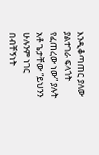እንዲቆጣጠር ያለው ያልተገራ ፍላጎት የፈጠረው ነው” ያሉት አቶ ጌታቸው “ይህንን ሁሉንም ነገር በብቸኝነት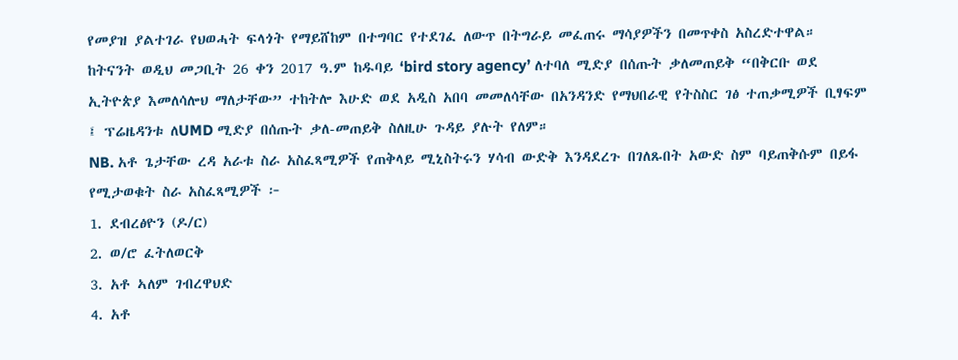የመያዝ ያልተገራ የህወሓት ፍላጎት የማይሸከም በተግባር የተደገፈ ለውጥ በትግራይ መፈጠሩ ማሳያዎችን በመጥቀስ አስረድተዋል።
ከትናንት ወዲህ መጋቢት 26 ቀን 2017 ዓ.ም ከዱባይ ‘bird story agency’ ለተባለ ሚድያ በሰጡት ቃለመጠይቅ “በቅርቡ ወደ ኢትዮጵያ እመለሳሎህ ማለታቸው” ተከትሎ እሁድ ወደ አዲስ አበባ መመለሳቸው በአንዳንድ የማህበራዊ የትስስር ገፅ ተጠቃሚዎች ቢፃፍም ፤ ፕሬዜዳንቱ ለUMD ሚድያ በሰጡት ቃለ-መጠይቅ ስለዚሁ ጉዳይ ያሉት የለም።
NB. አቶ ጌታቸው ረዳ አራቱ ስራ አስፈጻሚዎች የጠቅላይ ሚኒስትሩን ሃሳብ ውድቅ እንዳደረጉ በገለጹበት አውድ ስም ባይጠቅሱም በይፋ የሚታወቁት ስራ አስፈጻሚዎች ፦
1. ደብረፅዮን (ዶ/ር)
2. ወ/ሮ ፈትለወርቅ
3. አቶ ኣለም ገብረዋህድ
4. አቶ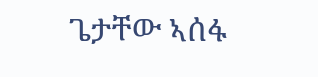ጌታቸው ኣሰፋ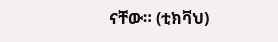ናቸው። (ቲክቫህ)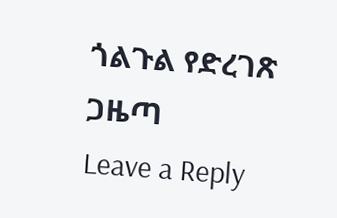ጎልጉል የድረገጽ ጋዜጣ
Leave a Reply